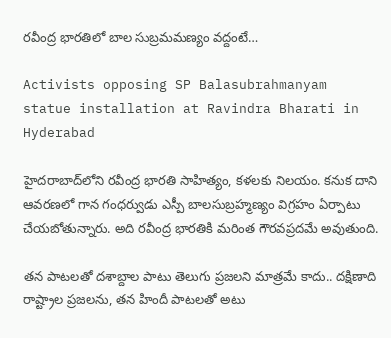రవీంద్ర భారతిలో బాల సుబ్రమమణ్యం వద్దంటే…

Activists opposing SP Balasubrahmanyam statue installation at Ravindra Bharati in Hyderabad

హైదరాబాద్‌లోని రవీంద్ర భారతి సాహిత్యం, కళలకు నిలయం. కనుక దాని ఆవరణలో గాన గంధర్వుడు ఎస్పీ బాలసుబ్రహ్మణ్యం విగ్రహం ఏర్పాటు చేయబోతున్నారు. అది రవీంద్ర భారతికి మరింత గౌరవప్రదమే అవుతుంది.

తన పాటలతో దశాబ్దాల పాటు తెలుగు ప్రజలని మాత్రమే కాదు.. దక్షిణాది రాష్ట్రాల ప్రజలను, తన హిందీ పాటలతో అటు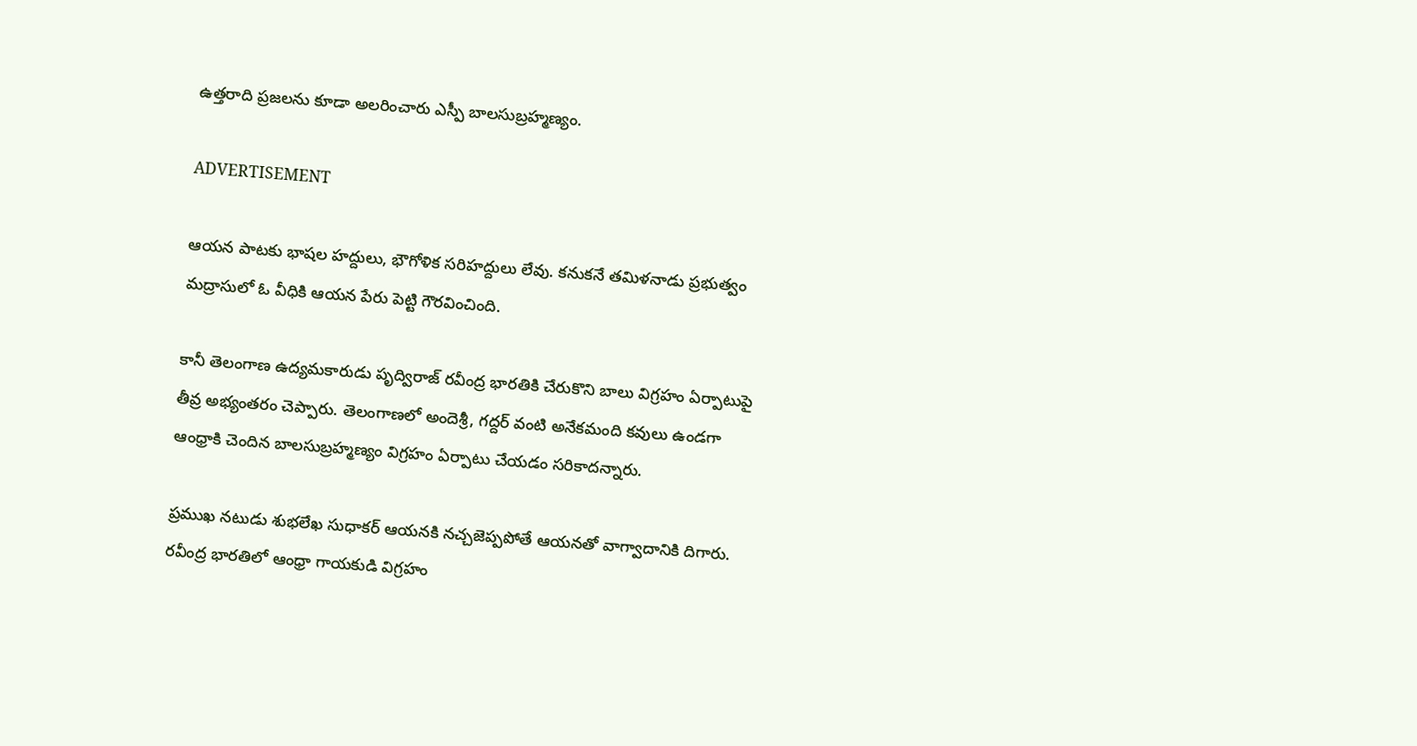ఉత్తరాది ప్రజలను కూడా అలరించారు ఎస్పీ బాలసుబ్రహ్మణ్యం.

ADVERTISEMENT

ఆయన పాటకు భాషల హద్దులు, భౌగోళిక సరిహద్దులు లేవు. కనుకనే తమిళనాడు ప్రభుత్వం మద్రాసులో ఓ వీధికి ఆయన పేరు పెట్టి గౌరవించింది.

కానీ తెలంగాణ ఉద్యమకారుడు పృద్విరాజ్ రవీంద్ర భారతికి చేరుకొని బాలు విగ్రహం ఏర్పాటుపై తీవ్ర అభ్యంతరం చెప్పారు. తెలంగాణలో అందెశ్రీ, గద్దర్ వంటి అనేకమంది కవులు ఉండగా ఆంధ్రాకి చెందిన బాలసుబ్రహ్మణ్యం విగ్రహం ఏర్పాటు చేయడం సరికాదన్నారు.

ప్రముఖ నటుడు శుభలేఖ సుధాకర్ ఆయనకి నచ్చజెప్పపోతే ఆయనతో వాగ్వాదానికి దిగారు. రవీంద్ర భారతిలో ఆంధ్రా గాయకుడి విగ్రహం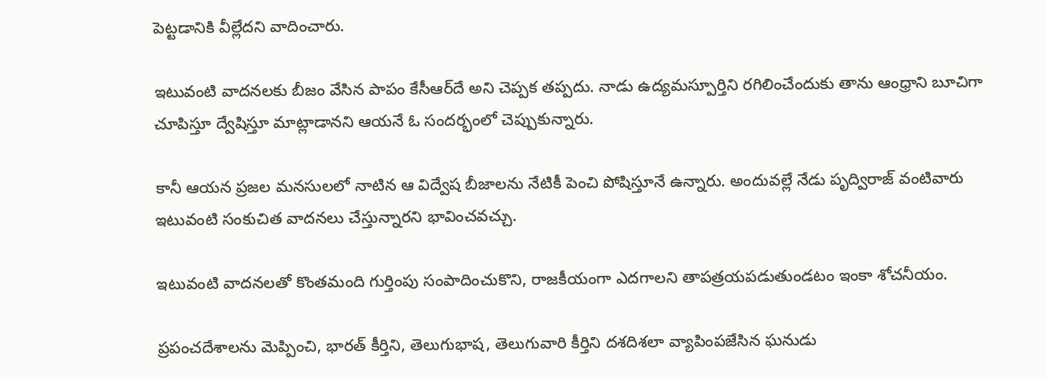పెట్టడానికి వీల్లేదని వాదించారు.

ఇటువంటి వాదనలకు బీజం వేసిన పాపం కేసీఆర్‌దే అని చెప్పక తప్పదు. నాడు ఉద్యమస్పూర్తిని రగిలించేందుకు తాను ఆంధ్రాని బూచిగా చూపిస్తూ ద్వేషిస్తూ మాట్లాడానని ఆయనే ఓ సందర్భంలో చెప్పుకున్నారు.

కానీ ఆయన ప్రజల మనసులలో నాటిన ఆ విద్వేష బీజాలను నేటికీ పెంచి పోషిస్తూనే ఉన్నారు. అందువల్లే నేడు పృద్విరాజ్ వంటివారు ఇటువంటి సంకుచిత వాదనలు చేస్తున్నారని భావించవచ్చు.

ఇటువంటి వాదనలతో కొంతమంది గుర్తింపు సంపాదించుకొని, రాజకీయంగా ఎదగాలని తాపత్రయపడుతుండటం ఇంకా శోచనీయం.

ప్రపంచదేశాలను మెప్పించి, భారత్‌ కీర్తిని, తెలుగుభాష, తెలుగువారి కీర్తిని దశదిశలా వ్యాపింపజేసిన ఘనుడు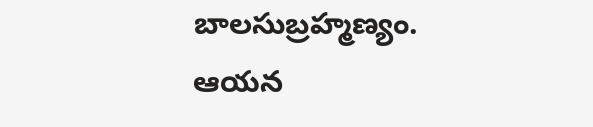బాలసుబ్రహ్మణ్యం. ఆయన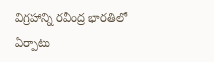విగ్రహాన్ని రవీంద్ర భారతిలో ఏర్పాటు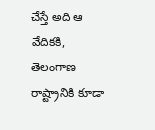చేస్తే అది ఆ వేదికకి, తెలంగాణ రాష్ట్రానికి కూడా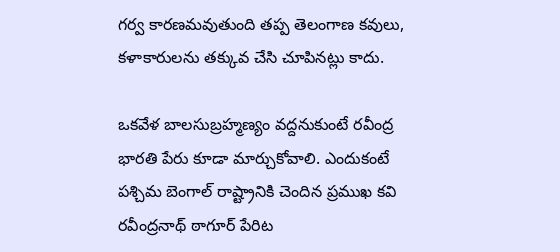గర్వ కారణమవుతుంది తప్ప తెలంగాణ కవులు, కళాకారులను తక్కువ చేసి చూపినట్లు కాదు.

ఒకవేళ బాలసుబ్రహ్మణ్యం వద్దనుకుంటే రవీంద్ర భారతి పేరు కూడా మార్చుకోవాలి. ఎందుకంటే పశ్చిమ బెంగాల్ రాష్ట్రానికి చెందిన ప్రముఖ కవి రవీంద్రనాథ్ ఠాగూర్ పేరిట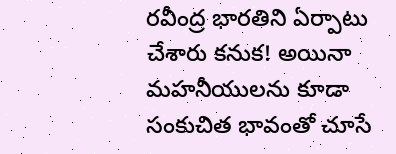రవీంద్ర భారతిని ఏర్పాటు చేశారు కనుక! అయినా మహనీయులను కూడా సంకుచిత భావంతో చూసే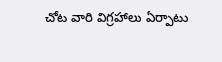చోట వారి విగ్రహాలు ఏర్పాటు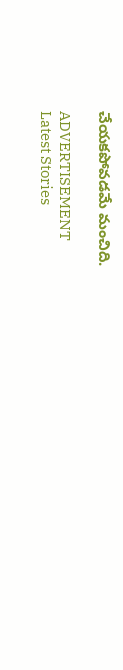చేయకపోవడమే మంచిది.

ADVERTISEMENT
Latest Stories